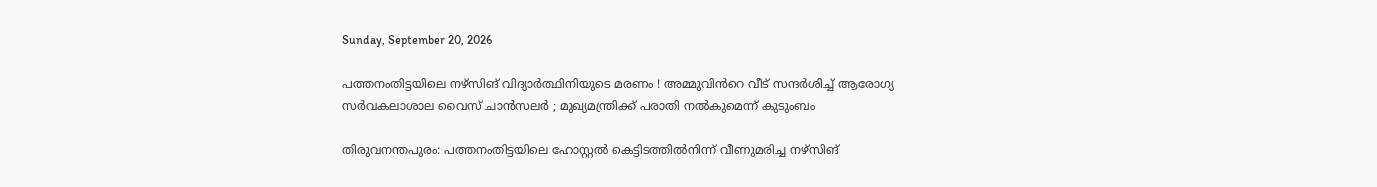Sunday, September 20, 2026

പത്തനംതിട്ടയിലെ നഴ്സിങ് വിദ്യാര്‍ത്ഥിനിയുടെ മരണം ! അമ്മുവിൻറെ വീട് സന്ദർശിച്ച് ആരോഗ്യ സർവകലാശാല വൈസ് ചാൻസലർ ; മുഖ്യമന്ത്രിക്ക് പരാതി നൽകുമെന്ന് കുടുംബം

തിരുവനന്തപുരം: പത്തനംതിട്ടയിലെ ഹോസ്റ്റൽ കെട്ടിടത്തിൽനിന്ന് വീണുമരിച്ച നഴ്സിങ്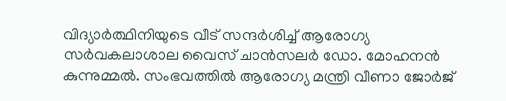വിദ്യാർത്ഥിനിയുടെ വീട് സന്ദർശിച്ച് ആരോഗ്യ സർവകലാശാല വൈസ് ചാൻസലർ ഡോ. മോഹനൻ കുന്നുമ്മൽ. സംഭവത്തിൽ ആരോഗ്യ മന്ത്രി വീണാ ജോർജ്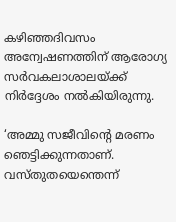കഴിഞ്ഞദിവസം അന്വേഷണത്തിന് ആരോഗ്യ സർവകലാശാലയ്ക്ക് നിർദ്ദേശം നൽകിയിരുന്നു.

‘അമ്മു സജീവിന്റെ മരണം ഞെട്ടിക്കുന്നതാണ്‌. വസ്തുതയെന്തെന്ന്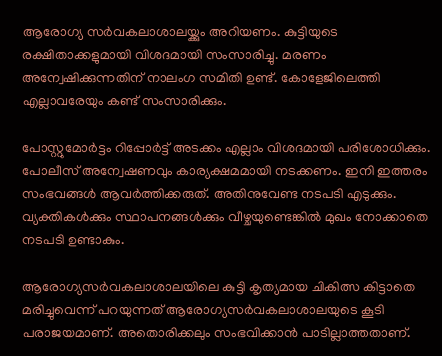ആരോഗ്യ സർവകലാശാലയ്ക്കും അറിയണം. കുട്ടിയുടെ രക്ഷിതാക്കളുമായി വിശദമായി സംസാരിച്ചു. മരണം അന്വേഷിക്കുന്നതിന് നാലംഗ സമിതി ഉണ്ട്. കോളേജിലെത്തി എല്ലാവരേയും കണ്ട് സംസാരിക്കും.

പോസ്റ്റുമോർട്ടം റിപ്പോർട്ട് അടക്കം എല്ലാം വിശദമായി പരിശോധിക്കും. പോലീസ് അന്വേഷണവും കാര്യക്ഷമമായി നടക്കണം. ഇനി ഇത്തരം സംഭവങ്ങൾ ആവർത്തിക്കരുത്. അതിനുവേണ്ട നടപടി എടുക്കും. വ്യക്തികൾക്കും സ്ഥാപനങ്ങൾക്കും വീഴ്ചയുണ്ടെങ്കിൽ മുഖം നോക്കാതെ നടപടി ഉണ്ടാകും.

ആരോഗ്യസർവകലാശാലയിലെ കുട്ടി കൃത്യമായ ചികിത്സ കിട്ടാതെ മരിച്ചുവെന്ന് പറയുന്നത് ആരോഗ്യസർവകലാശാലയുടെ കൂടി പരാജയമാണ്. അതൊരിക്കലും സംഭവിക്കാൻ പാടില്ലാത്തതാണ്.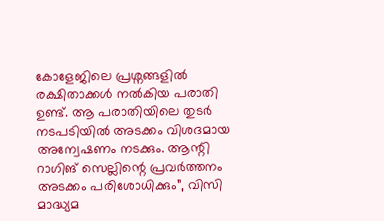കോളേജിലെ പ്രശ്നങ്ങളിൽ രക്ഷിതാക്കൾ നൽകിയ പരാതി ഉണ്ട്. ആ പരാതിയിലെ തുടർ നടപടിയിൽ അടക്കം വിശദമായ അന്വേഷണം നടക്കും. ആന്റി റാഗിങ് സെല്ലിന്റെ പ്രവർത്തനം അടക്കം പരിശോധിക്കും”, വിസി മാദ്ധ്യമ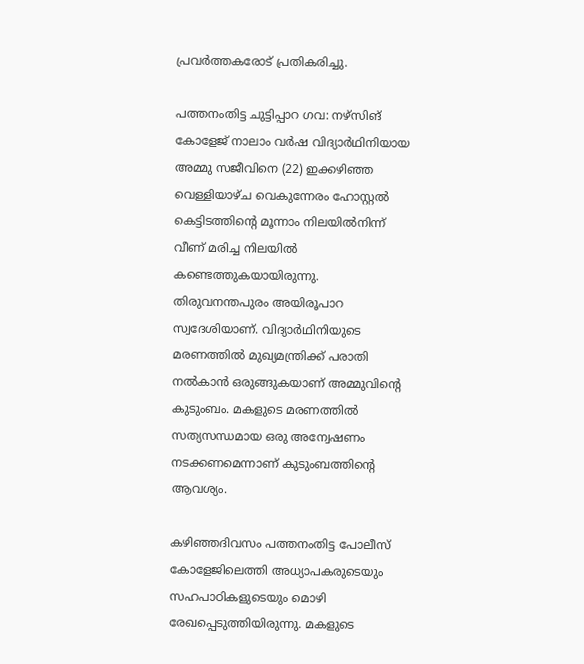പ്രവർത്തകരോട് പ്രതികരിച്ചു.

പത്തനംതിട്ട ചുട്ടിപ്പാറ ഗവ: നഴ്സിങ് കോളേജ് നാലാം വർഷ വിദ്യാർഥിനിയായ അമ്മു സജീവിനെ (22) ഇക്കഴിഞ്ഞ വെള്ളിയാഴ്ച വെകുന്നേരം ഹോസ്റ്റൽ കെട്ടിടത്തിൻ്റെ മൂന്നാം നിലയിൽനിന്ന് വീണ് മരിച്ച നിലയിൽ കണ്ടെത്തുകയായിരുന്നു. തിരുവനന്തപുരം അയിരൂപാറ സ്വദേശിയാണ്. വിദ്യാർഥിനിയുടെ മരണത്തിൽ മുഖ്യമന്ത്രിക്ക് പരാതി നൽകാൻ ഒരുങ്ങുകയാണ് അമ്മുവിന്റെ കുടുംബം. മകളുടെ മരണത്തിൽ സത്യസന്ധമായ ഒരു അന്വേഷണം നടക്കണമെന്നാണ് കുടുംബത്തിൻ്റെ ആവശ്യം.

കഴിഞ്ഞദിവസം പത്തനംതിട്ട പോലീസ് കോളേജിലെത്തി അധ്യാപകരുടെയും സഹപാഠികളുടെയും മൊഴി രേഖപ്പെടുത്തിയിരുന്നു. മകളുടെ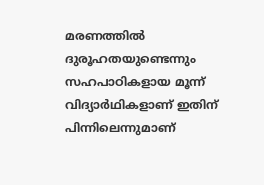മരണത്തിൽ ദുരൂഹതയുണ്ടെന്നും സഹപാഠികളായ മൂന്ന് വിദ്യാർഥികളാണ് ഇതിന് പിന്നിലെന്നുമാണ്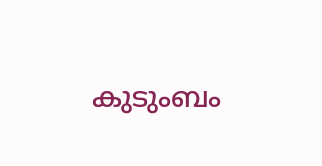കുടുംബം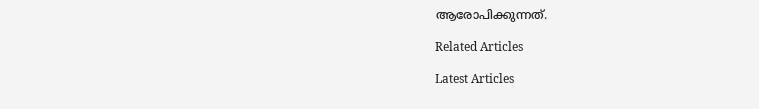ആരോപിക്കുന്നത്.

Related Articles

Latest Articles